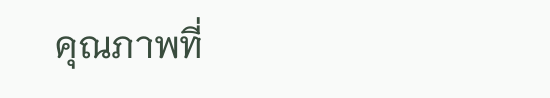คุณภาพที่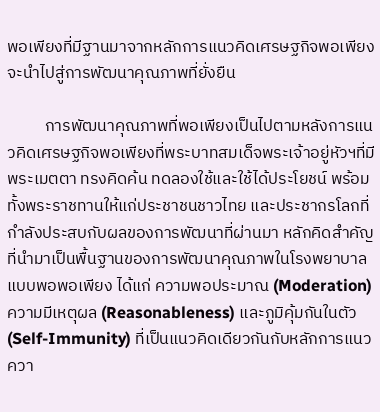พอเพียงที่มีฐานมาจากหลักการแนวคิดเศรษฐกิจพอเพียงจะนำไปสู่การพัฒนาคุณภาพที่ยั่งยืน

          การพัฒนาคุณภาพที่พอเพียงเป็นไปตามหลังการแนวคิดเศรษฐกิจพอเพียงที่พระบาทสมเด็จพระเจ้าอยู่หัวฯที่มีพระเมตตา ทรงคิดค้น ทดลองใช้และใช้ได้ประโยชน์ พร้อมทั้งพระราชทานให้แก่ประชาชนชาวไทย และประชากรโลกที่กำลังประสบกับผลของการพัฒนาที่ผ่านมา หลักคิดสำคัญที่นำมาเป็นพื้นฐานของการพัฒนาคุณภาพในโรงพยาบาลแบบพอพอเพียง ได้แก่ ความพอประมาณ (Moderation) ความมีเหตุผล (Reasonableness) และภูมิคุ้มกันในตัว (Self-Immunity) ที่เป็นแนวคิดเดียวกันกับหลักการแนวควา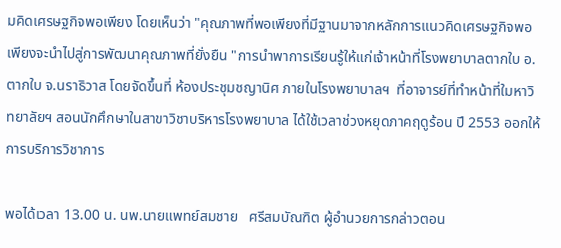มคิดเศรษฐกิจพอเพียง โดยเห็นว่า "คุณภาพที่พอเพียงที่มีฐานมาจากหลักการแนวคิดเศรษฐกิจพอเพียงจะนำไปสู่การพัฒนาคุณภาพที่ยั่งยืน "การนำพาการเรียนรู้ให้แก่เจ้าหน้าที่โรงพยาบาลตากใบ อ.ตากใบ จ.นราธิวาส โดยจัดขึ้นที่ ห้องประชุมชญานิศ ภายในโรงพยาบาลฯ  ที่อาจารย์ที่ทำหน้าที่ใมหาวิทยาลัยฯ สอนนักศึกษาในสาขาวิชาบริหารโรงพยาบาล ได้ใช้เวลาช่วงหยุดภาคฤดูร้อน ปี 2553 ออกให้การบริการวิชาการ

พอได้เวลา 13.00 น. นพ.นายแพทย์สมชาย   ศรีสมบัณฑิต ผู้อำนวยการกล่าวตอน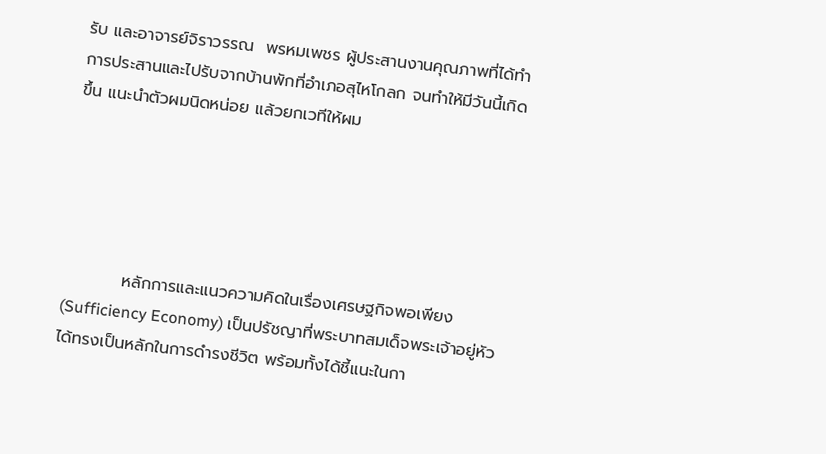รับ และอาจารย์จิราวรรณ  พรหมเพชร ผู้ประสานงานคุณภาพที่ได้ทำการประสานและไปรับจากบ้านพักที่อำเภอสุไหโกลก จนทำให้มีวันนี้เกิดขึ้น แนะนำตัวผมนิดหน่อย แล้วยกเวทีให้ผม





          หลักการและแนวความคิดในเรื่องเศรษฐกิจพอเพียง (Sufficiency Economy) เป็นปรัชญาที่พระบาทสมเด็จพระเจ้าอยู่หัวได้ทรงเป็นหลักในการดำรงชีวิต พร้อมทั้งได้ชี้แนะในกา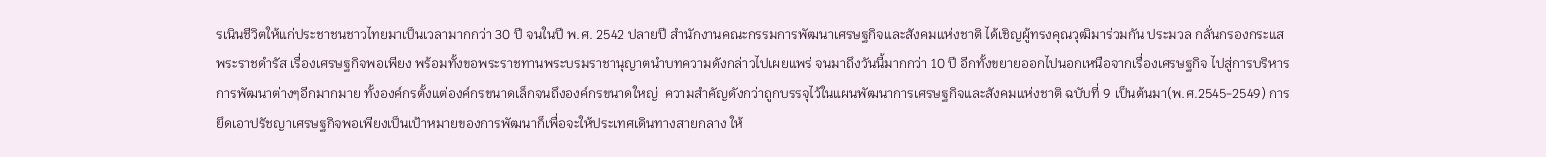รเนินชีวิตให้แก่ประชาชนชาวไทยมาเป็นเวลามากกว่า 30 ปี จนในปี พ.ศ. 2542 ปลายปี สำนักงานคณะกรรมการพัฒนาเศรษฐกิจและสังคมแห่งชาติ ได้เชิญผู้ทรงคุณวุฒิมาร่วมกัน ประมวล กลั่นกรองกระแสพระราชดำรัส เรื่องเศรษฐกิจพอเพียง พร้อมทั้งขอพระราชทานพระบรมราชานุญาตนำบทความดังกล่าวไปเผยแพร่ จนมาถึงวันนี้มากกว่า 10 ปี อีกทั้งขยายออกไปนอกเหนือจากเรื่องเศรษฐกิจ ไปสู่การบริหาร การพัฒนาต่างๆอีกมากมาย ทั้งองค์กรตั้งแต่องค์กรขนาดเล็กจนถึงองค์กรขนาดใหญ่  ความสำคัญดังกว่าถูกบรรจุไว้ในแผนพัฒนาการเศรษฐกิจและสังคมแห่งชาติ ฉบับที่ 9 เป็นต้นมา(พ.ศ.2545-2549) การยึดเอาปรัชญาเศรษฐกิจพอเพียงเป็นเป้าหมายของการพัฒนาก็เพื่อจะให้ประเทศเดินทางสายกลาง ให้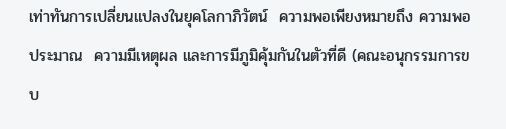เท่าทันการเปลี่ยนแปลงในยุคโลกาภิวัตน์  ความพอเพียงหมายถึง ความพอประมาณ  ความมีเหตุผล และการมีภูมิคุ้มกันในตัวที่ดี (คณะอนุกรรมการขบ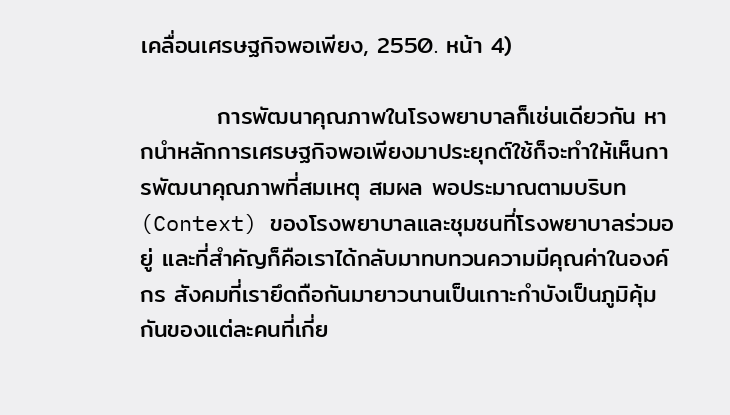เคลื่อนเศรษฐกิจพอเพียง, 2550. หน้า 4)

         การพัฒนาคุณภาพในโรงพยาบาลก็เช่นเดียวกัน หากนำหลักการเศรษฐกิจพอเพียงมาประยุกต์ใช้ก็จะทำให้เห็นการพัฒนาคุณภาพที่สมเหตุ สมผล พอประมาณตามบริบท(Context) ของโรงพยาบาลและชุมชนที่โรงพยาบาลร่วมอยู่ และที่สำคัญก็คือเราได้กลับมาทบทวนความมีคุณค่าในองค์กร สังคมที่เรายึดถือกันมายาวนานเป็นเกาะกำบังเป็นภูมิคุ้มกันของแต่ละคนที่เกี่ย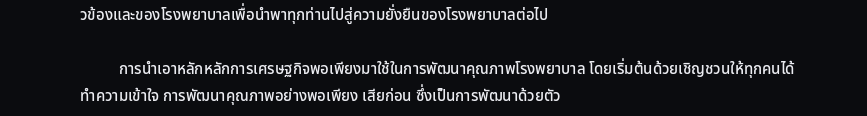วข้องและของโรงพยาบาลเพื่อนำพาทุกท่านไปสู่ความยั่งยืนของโรงพยาบาลต่อไป

          การนำเอาหลักหลักการเศรษฐกิจพอเพียงมาใช้ในการพัฒนาคุณภาพโรงพยาบาล โดยเริ่มต้นด้วยเชิญชวนให้ทุกคนได้ทำความเข้าใจ การพัฒนาคุณภาพอย่างพอเพียง เสียก่อน ซึ่งเป็นการพัฒนาด้วยตัว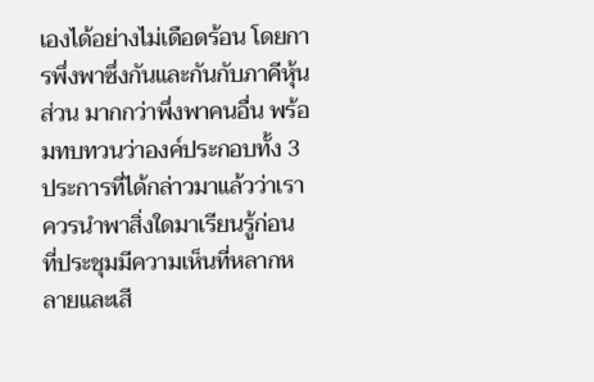เองได้อย่างไม่เดือดร้อน โดยการพึ่งพาซึ่งกันและกันกับภาคีหุ้นส่วน มากกว่าพึ่งพาคนอื่น พร้อมทบทวนว่าองค์ประกอบทั้ง 3 ประการที่ได้กล่าวมาแล้วว่าเราควรนำพาสิ่งใดมาเรียนรู้ก่อน  ที่ประชุมมีความเห็นที่หลากหลายและเสี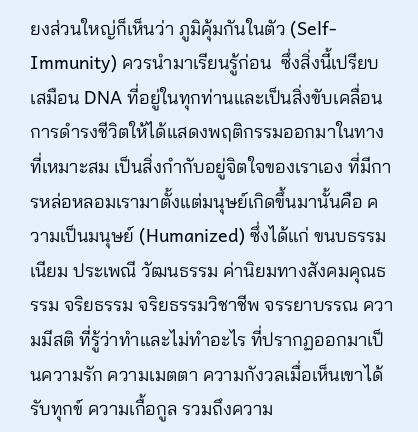ยงส่วนใหญ่ก็เห็นว่า ภูมิคุ้มกันในตัว (Self-Immunity) ควรนำมาเรียนรู้ก่อน  ซึ่งสิ่งนี้เปรียบเสมือน DNA ที่อยู่ในทุกท่านและเป็นสิ่งขับเคลื่อนการดำรงชีวิตให้ได้แสดงพฤติกรรมออกมาในทางที่เหมาะสม เป็นสิ่งกำกับอยู่จิตใจของเราเอง ที่มีการหล่อหลอมเรามาตั้งแต่มนุษย์เกิดขึ้นมานั้นคือ ความเป็นมนุษย์ (Humanized) ซึ่งได้แก่ ขนบธรรมเนียม ประเพณี วัฒนธรรม ค่านิยมทางสังคมคุณธรรม จริยธรรม จริยธรรมวิชาชีพ จรรยาบรรณ ความมีสติ ที่รู้ว่าทำและไม่ทำอะไร ที่ปรากฏออกมาเป็นความรัก ความเมตตา ความกังวลเมื่อเห็นเขาได้รับทุกข์ ความเกื้อกูล รวมถึงความ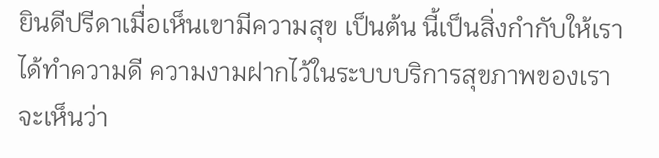ยินดีปรีดาเมื่อเห็นเขามีความสุข เป็นต้น นี้เป็นสิ่งกำกับให้เราได้ทำความดี ความงามฝากไว้ในระบบบริการสุขภาพของเรา  จะเห็นว่า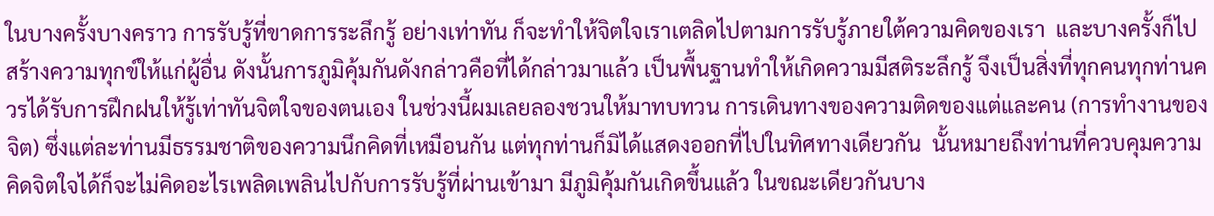ในบางครั้งบางคราว การรับรู้ที่ขาดการระลึกรู้ อย่างเท่าทัน ก็จะทำให้จิตใจเราเตลิดไปตามการรับรู้ภายใต้ความคิดของเรา  และบางครั้งก็ไปสร้างความทุกข์ให้แก่ผู้อื่น ดังนั้นการภูมิคุ้มกันดังกล่าวคือที่ได้กล่าวมาแล้ว เป็นพื้นฐานทำให้เกิดความมีสติระลึกรู้ จึงเป็นสิ่งที่ทุกคนทุกท่านควรได้รับการฝึกฝนให้รู้เท่าทันจิตใจของตนเอง ในช่วงนี้ผมเลยลองชวนให้มาทบทวน การเดินทางของความติดของแต่และคน (การทำงานของจิต) ซึ่งแต่ละท่านมีธรรมชาติของความนึกคิดที่เหมือนกัน แต่ทุกท่านก็มิได้แสดงออกที่ไปในทิศทางเดียวกัน  นั้นหมายถึงท่านที่ควบคุมความคิดจิตใจได้ก็จะไม่คิดอะไรเพลิดเพลินไปกับการรับรู้ที่ผ่านเข้ามา มีภูมิคุ้มกันเกิดขึ้นแล้ว ในขณะเดียวกันบาง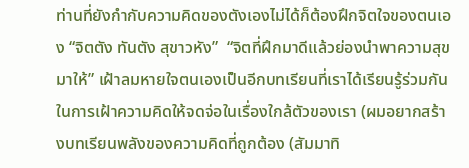ท่านที่ยังกำกับความคิดของตังเองไม่ได้ก็ต้องฝึกจิตใจของตนเอง “จิตตัง ทันตัง สุขาวหัง”  “จิตที่ฝึกมาดีแล้วย่องนำพาความสุขมาให้” เฝ้าลมหายใจตนเองเป็นอีกบทเรียนที่เราได้เรียนรู้ร่วมกันในการเฝ้าความคิดให้จดจ่อในเรื่องใกล้ตัวของเรา (ผมอยากสร้างบทเรียนพลังของความคิดที่ถูกต้อง (สัมมาทิ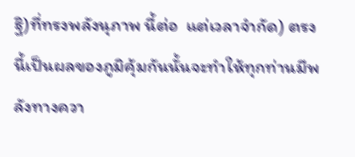ฐิ)ที่ทรงพลังนุภาพ นี้ต่อ  แต่เวลาจำกัด) ตรงนี้เป็นผลของภูมิคุ้มกันนั้นจะทำให้ทุกท่านมีพลังทางควา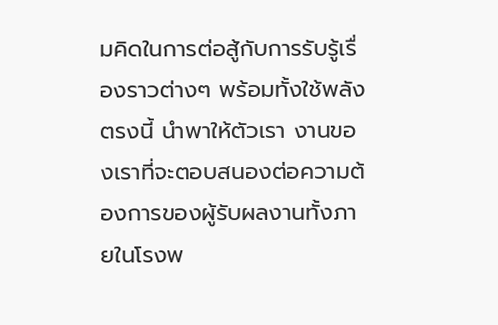มคิดในการต่อสู้กับการรับรู้เรื่องราวต่างๆ พร้อมทั้งใช้พลังตรงนี้ นำพาให้ตัวเรา งานของเราที่จะตอบสนองต่อความต้องการของผู้รับผลงานทั้งภายในโรงพ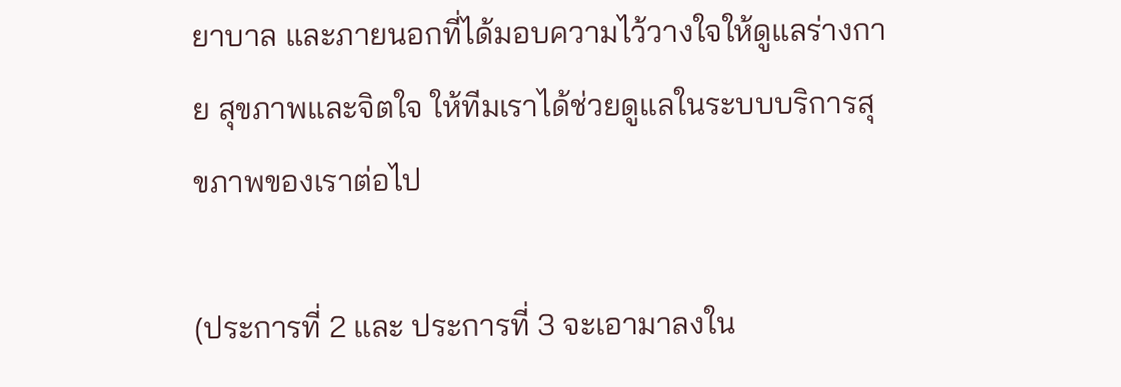ยาบาล และภายนอกที่ได้มอบความไว้วางใจให้ดูแลร่างกาย สุขภาพและจิตใจ ให้ทีมเราได้ช่วยดูแลในระบบบริการสุขภาพของเราต่อไป

(ประการที่ 2 และ ประการที่ 3 จะเอามาลงใน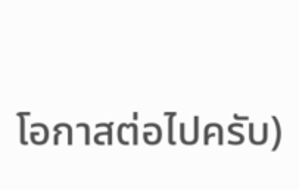โอกาสต่อไปครับ)